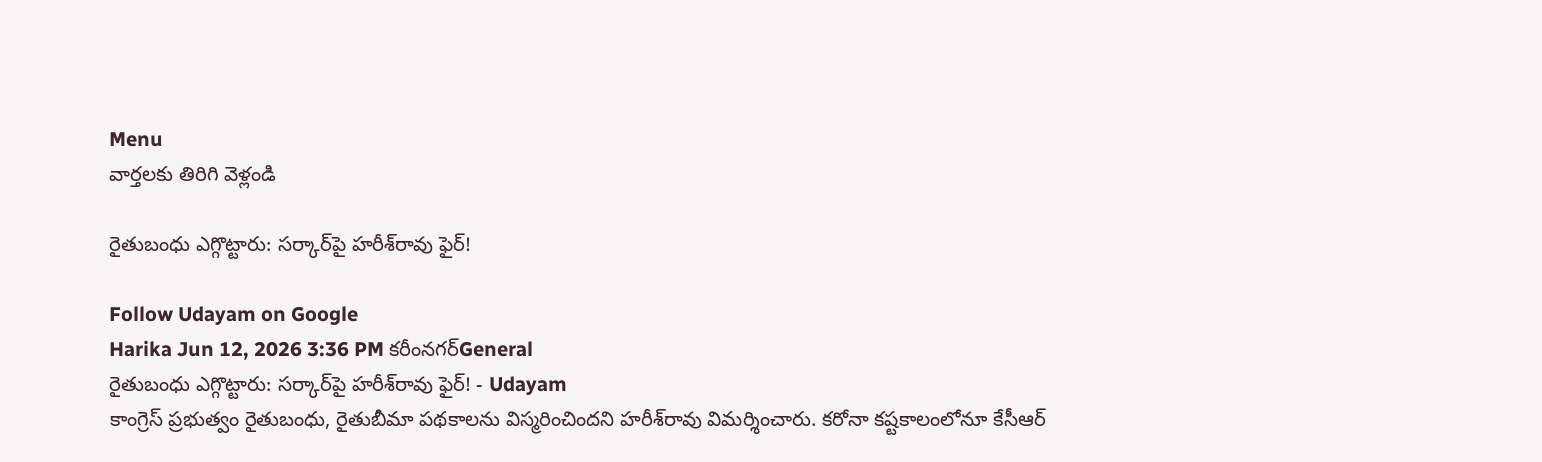Menu
వార్తలకు తిరిగి వెళ్లండి

రైతుబంధు ఎగ్గొట్టారు: సర్కార్‌పై హరీశ్‌రావు ఫైర్!

Follow Udayam on Google
Harika Jun 12, 2026 3:36 PM కరీంనగర్General
రైతుబంధు ఎగ్గొట్టారు: సర్కార్‌పై హరీశ్‌రావు ఫైర్! - Udayam
కాంగ్రెస్ ప్రభుత్వం రైతుబంధు, రైతుబీమా పథకాలను విస్మరించిందని హరీశ్‌రావు విమర్శించారు. కరోనా కష్టకాలంలోనూ కేసీఆర్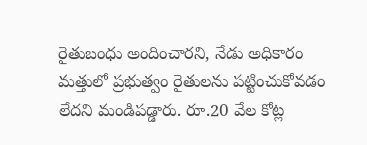రైతుబంధు అందించారని, నేడు అధికారం మత్తులో ప్రభుత్వం రైతులను పట్టించుకోవడం లేదని మండిపడ్డారు. రూ.20 వేల కోట్ల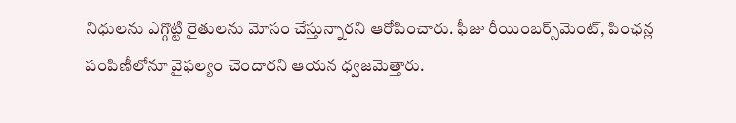నిధులను ఎగ్గొట్టి రైతులను మోసం చేస్తున్నారని ఆరోపించారు. ఫీజు రీయింబర్స్‌మెంట్, పింఛన్ల పంపిణీలోనూ వైఫల్యం చెందారని ఆయన ధ్వజమెత్తారు.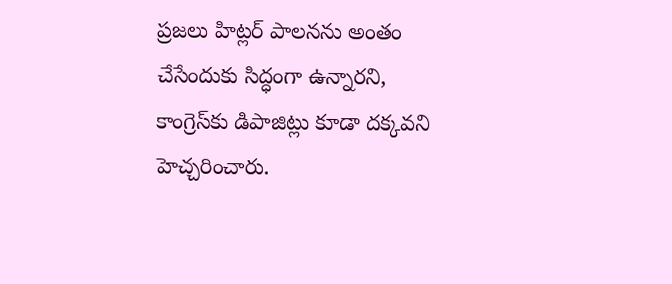ప్రజలు హిట్లర్ పాలనను అంతం చేసేందుకు సిద్ధంగా ఉన్నారని, కాంగ్రెస్‌కు డిపాజిట్లు కూడా దక్కవని హెచ్చరించారు.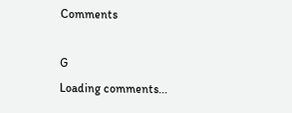Comments

G
Loading comments...